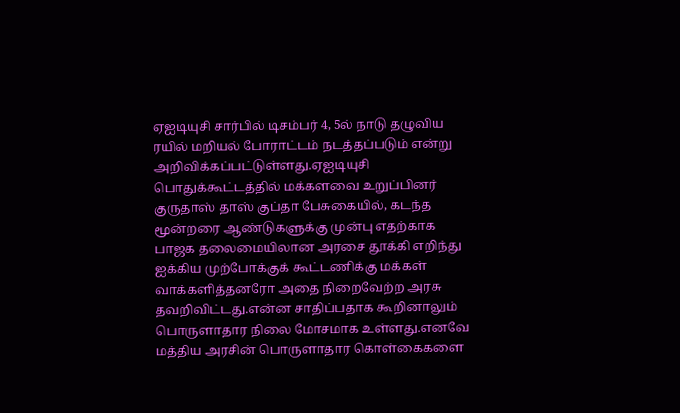ஏஐடியுசி சார்பில் டிசம்பர் 4, 5ல் நாடு தழுவிய ரயில் மறியல் போராட்டம் நடத்தப்படும் என்று அறிவிக்கப்பட்டுள்ளது.ஏஐடியுசி பொதுக்கூட்டத்தில் மக்களவை உறுப்பினர் குருதாஸ் தாஸ் குப்தா பேசுகையில், கடந்த மூன்றரை ஆண்டுகளுக்கு முன்பு எதற்காக பாஜக தலைமையிலான அரசை தூக்கி எறிந்து ஐக்கிய முற்போக்குக் கூட்டணிக்கு மக்கள் வாக்களித்தனரோ அதை நிறைவேற்ற அரசு தவறிவிட்டது.என்ன சாதிப்பதாக கூறினாலும் பொருளாதார நிலை மோசமாக உள்ளது.எனவே மத்திய அரசின் பொருளாதார கொள்கைகளை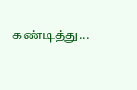கண்டித்து...